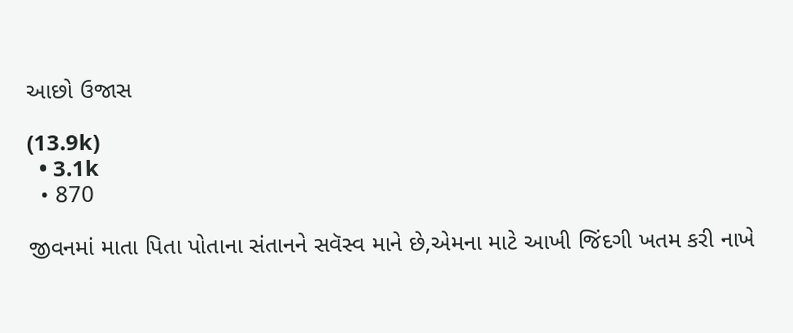આછો ઉજાસ

(13.9k)
  • 3.1k
  • 870

જીવનમાં માતા પિતા પોતાના સંતાનને સવૅસ્વ માને છે,એમના માટે આખી જિંદગી ખતમ કરી નાખે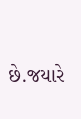છે.જયારે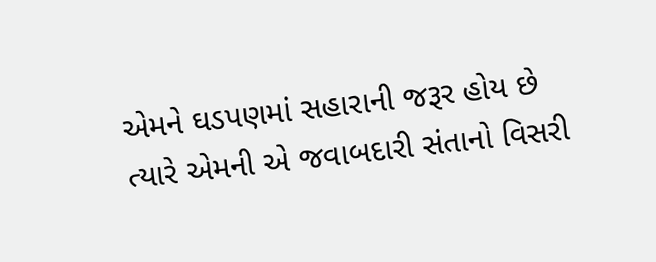એમને ઘડપણમાં સહારાની જરૂર હોય છે ત્યારે એમની એ જવાબદારી સંતાનો વિસરી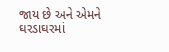જાય છે અને એમને ઘરડાઘરમાં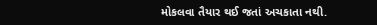મોકલવા તૈયાર થઈ જતાં અચકાતા નથી.